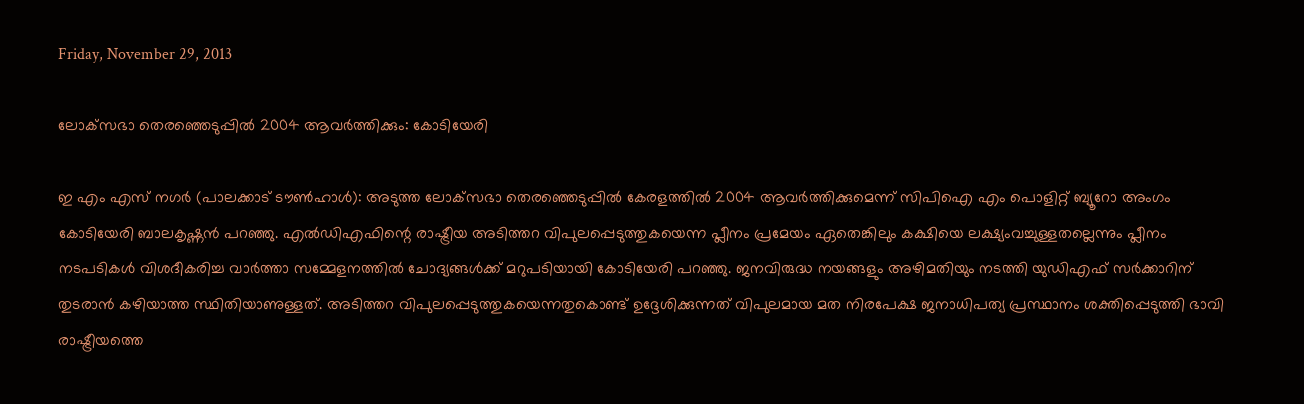Friday, November 29, 2013

ലോക്‌സഭാ തെരഞ്ഞെടുപ്പിൽ 2004 ആവർത്തിക്കും: കോടിയേരി

ഇ എം എസ് നഗർ (പാലക്കാട് ടൗൺഹാൾ): അടുത്ത ലോക്‌സഭാ തെരഞ്ഞെടുപ്പിൽ കേരളത്തിൽ 2004 ആവർത്തിക്കുമെന്ന് സിപിഐ എം പൊളിറ്റ് ബ്യൂറോ അംഗം കോടിയേരി ബാലകൃഷ്ണൻ പറഞ്ഞു. എൽഡിഎഫിന്റെ രാഷ്ട്രീയ അടിത്തറ വിപുലപ്പെടുത്തുകയെന്ന പ്ലീനം പ്രമേയം ഏതെങ്കിലും കക്ഷിയെ ലക്ഷ്യംവച്ചുള്ളതല്ലെന്നും പ്ലീനം നടപടികൾ വിശദീകരിച്ച വാർത്താ സമ്മേളനത്തിൽ ചോദ്യങ്ങൾക്ക് മറുപടിയായി കോടിയേരി പറഞ്ഞു. ജനവിരുദ്ധ നയങ്ങളും അഴിമതിയും നടത്തി യുഡിഎഫ് സർക്കാറിന് തുടരാൻ കഴിയാത്ത സ്ഥിതിയാണുള്ളത്. അടിത്തറ വിപുലപ്പെടുത്തുകയെന്നതുകൊണ്ട് ഉദ്ദേശിക്കുന്നത് വിപുലമായ മത നിരപേക്ഷ ജനാധിപത്യ പ്രസ്ഥാനം ശക്തിപ്പെടുത്തി ഭാവി രാഷ്ട്രീയത്തെ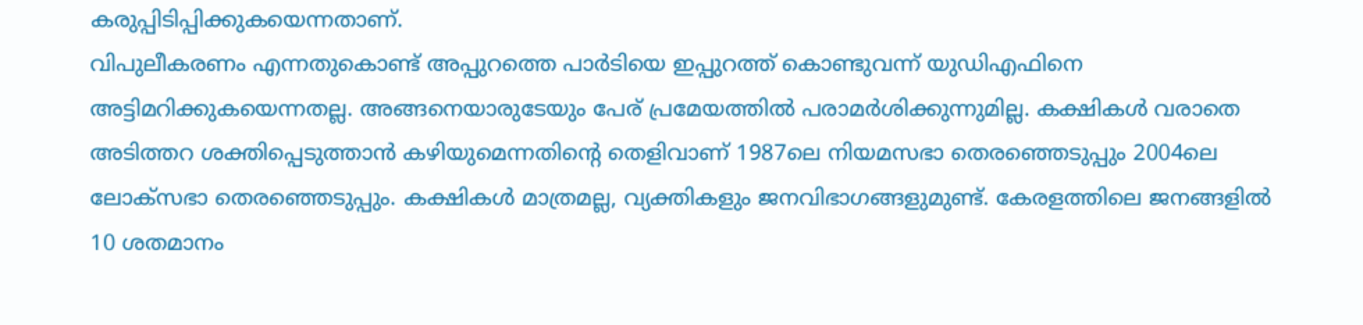കരുപ്പിടിപ്പിക്കുകയെന്നതാണ്.
വിപുലീകരണം എന്നതുകൊണ്ട് അപ്പുറത്തെ പാർടിയെ ഇപ്പുറത്ത് കൊണ്ടുവന്ന് യുഡിഎഫിനെ അട്ടിമറിക്കുകയെന്നതല്ല. അങ്ങനെയാരുടേയും പേര് പ്രമേയത്തിൽ പരാമർശിക്കുന്നുമില്ല. കക്ഷികൾ വരാതെ അടിത്തറ ശക്തിപ്പെടുത്താൻ കഴിയുമെന്നതിന്റെ തെളിവാണ് 1987ലെ നിയമസഭാ തെരഞ്ഞെടുപ്പും 2004ലെ ലോക്‌സഭാ തെരഞ്ഞെടുപ്പും. കക്ഷികൾ മാത്രമല്ല, വ്യക്തികളും ജനവിഭാഗങ്ങളുമുണ്ട്. കേരളത്തിലെ ജനങ്ങളിൽ 10 ശതമാനം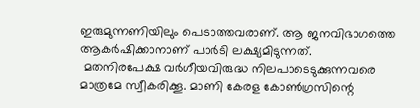ഇരുമുന്നണിയിലും പെടാത്തവരാണ്. ആ ജനവിഭാഗത്തെ ആകർഷിക്കാനാണ് പാർടി ലക്ഷ്യമിടുന്നത്.
 മതനിരപേക്ഷ വർഗീയവിരുദ്ധ നിലപാടെടുക്കുന്നവരെ മാത്രമേ സ്വീകരിക്കൂ. മാണി കേരള കോൺഗ്രസിന്റെ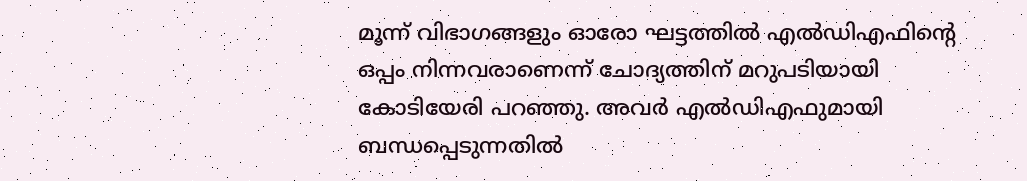മൂന്ന് വിഭാഗങ്ങളും ഓരോ ഘട്ടത്തിൽ എൽഡിഎഫിന്റെ ഒപ്പം നിന്നവരാണെന്ന് ചോദ്യത്തിന് മറുപടിയായി കോടിയേരി പറഞ്ഞു. അവർ എൽഡിഎഫുമായി ബന്ധപ്പെടുന്നതിൽ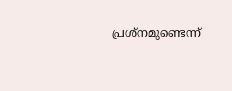പ്രശ്‌നമുണ്ടെന്ന്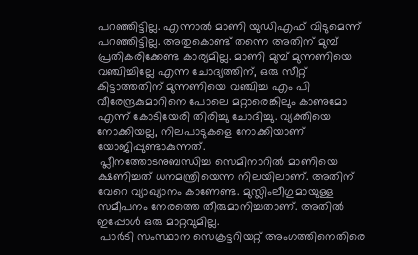പറഞ്ഞിട്ടില്ല. എന്നാൽ മാണി യുഡിഎഫ് വിടുമെന്ന് പറഞ്ഞിട്ടില്ല. അതുകൊണ്ട് തന്നെ അതിന് മുമ്പ് പ്രതികരിക്കേണ്ട കാര്യമില്ല. മാണി മുമ്പ് മുന്നണിയെ വഞ്ചിച്ചില്ലേ എന്ന ചോദ്യത്തിന്, ഒരു സീറ്റ് കിട്ടാത്തതിന് മുന്നണിയെ വഞ്ചിച്ച എം പി വീരേന്ദ്രകുമാറിനെ പോലെ മറ്റാരെങ്കിലും കാണുമോ എന്ന് കോടിയേരി തിരിച്ചു ചോദിച്ചു. വ്യക്തിയെ നോക്കിയല്ല, നിലപാടുകളെ നോക്കിയാണ് യോജിപ്പുണ്ടാകുന്നത്.
 പ്ലീനത്തോടനുബന്ധിച്ച സെമിനാറിൽ മാണിയെ ക്ഷണിച്ചത് ധനമന്ത്രിയെന്ന നിലയിലാണ്. അതിന് വേറെ വ്യാഖ്യാനം കാണേണ്ട. മുസ്ലിംലീഗുമായുള്ള സമീപനം നേരത്തെ തീരുമാനിച്ചതാണ്. അതിൽ ഇപ്പോൾ ഒരു മാറ്റവുമില്ല.
 പാർടി സംസ്ഥാന സെക്രട്ടറിയറ്റ് അംഗത്തിനെതിരെ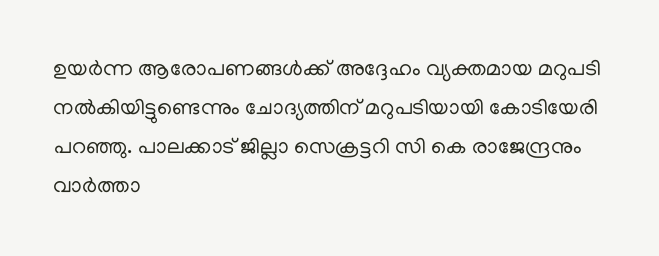ഉയർന്ന ആരോപണങ്ങൾക്ക് അദ്ദേഹം വ്യക്തമായ മറുപടി നൽകിയിട്ടുണ്ടെന്നും ചോദ്യത്തിന് മറുപടിയായി കോടിയേരി പറഞ്ഞു. പാലക്കാട് ജില്ലാ സെക്രട്ടറി സി കെ രാജേന്ദ്രനും വാർത്താ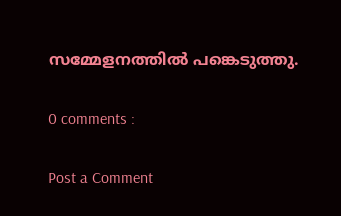സമ്മേളനത്തിൽ പങ്കെടുത്തു.

0 comments :

Post a Comment